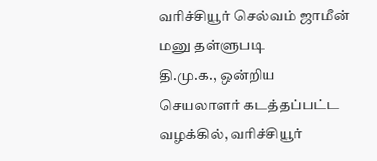வரிச்சியூர் செல்வம் ஜாமீன் மனு தள்ளுபடி
தி.மு.க., ஒன்றிய செயலாளர் கடத்தப்பட்ட வழக்கில், வரிச்சியூர்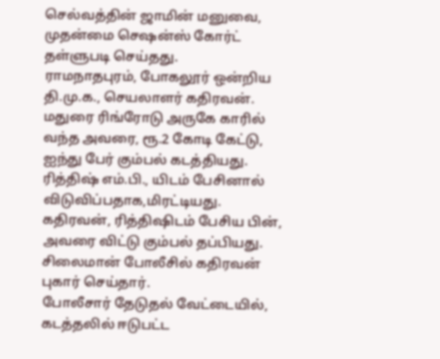செல்வத்தின் ஜாமின் மனுவை, முதன்மை செஷன்ஸ் கோர்ட் தள்ளுபடி செய்தது.
ராமநாதபுரம், போகலூர் ஒன்றிய தி.மு.க., செயலாளர் கதிரவன். மதுரை ரிங்ரோடு அருகே காரில் வந்த அவரை, ரூ.2 கோடி கேட்டு, ஐந்து பேர் கும்பல் கடத்தியது.
ரித்திஷ் எம்.பி., யிடம் பேசினால் விடுவிப்பதாக,மிரட்டியது. கதிரவன், ரித்திஷிடம் பேசிய பின், அவரை விட்டு கும்பல் தப்பியது. சிலைமான் போலீசில் கதிரவன் புகார் செய்தார்.
போலீசார் தேடுதல் வேட்டையில், கடத்தலில் ஈடுபட்ட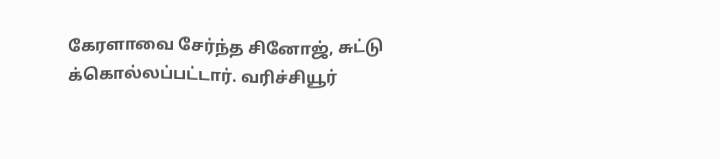கேரளாவை சேர்ந்த சினோஜ், சுட்டு க்கொல்லப்பட்டார். வரிச்சியூர்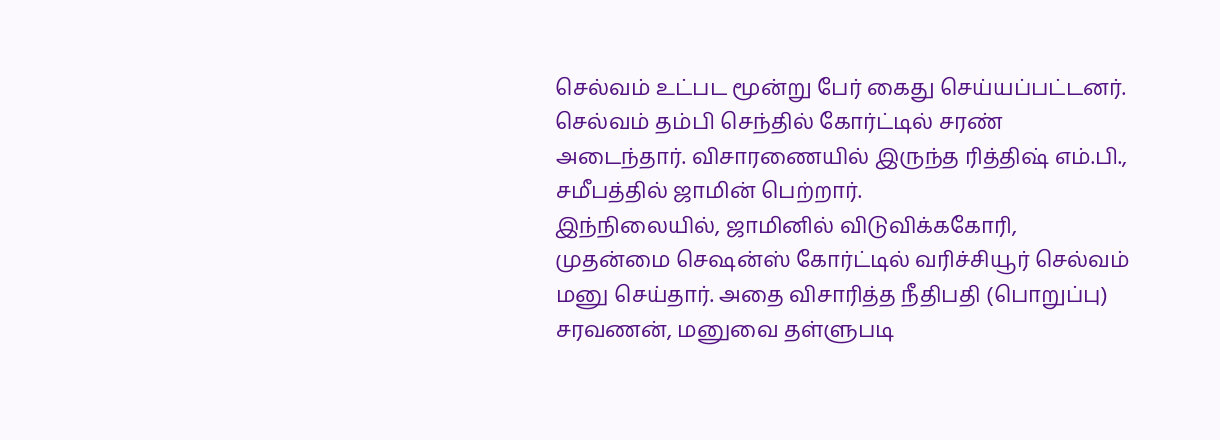செல்வம் உட்பட மூன்று பேர் கைது செய்யப்பட்டனர். செல்வம் தம்பி செந்தில் கோர்ட்டில் சரண் அடைந்தார். விசாரணையில் இருந்த ரித்திஷ் எம்.பி., சமீபத்தில் ஜாமின் பெற்றார்.
இந்நிலையில், ஜாமினில் விடுவிக்ககோரி, முதன்மை செஷன்ஸ் கோர்ட்டில் வரிச்சியூர் செல்வம் மனு செய்தார். அதை விசாரித்த நீதிபதி (பொறுப்பு) சரவணன், மனுவை தள்ளுபடி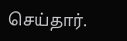செய்தார்.